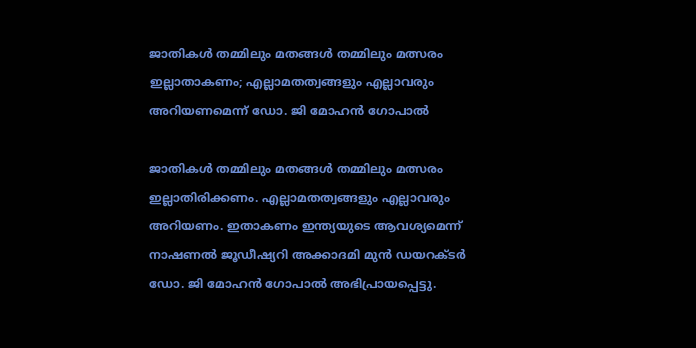ജാതികള്‍ തമ്മിലും മതങ്ങള്‍ തമ്മിലും മത്സരം ഇല്ലാതാകണം; എല്ലാമതത്വങ്ങളും എല്ലാവരും അറിയണമെന്ന് ഡോ. ജി മോഹന്‍ ഗോപാല്‍

ജാതികള്‍ തമ്മിലും മതങ്ങള്‍ തമ്മിലും മത്സരം ഇല്ലാതിരിക്കണം. എല്ലാമതത്വങ്ങളും എല്ലാവരും അറിയണം. ഇതാകണം ഇന്ത്യയുടെ ആവശ്യമെന്ന് നാഷണല്‍ ജൂഡീഷ്യറി അക്കാദമി മുന്‍ ഡയറക്ടര്‍ ഡോ. ജി മോഹന്‍ ഗോപാല്‍ അഭിപ്രായപ്പെട്ടു.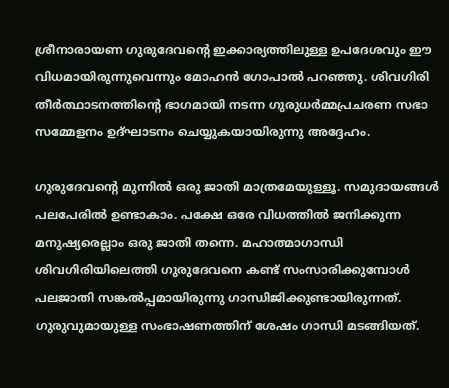ശ്രീനാരായണ ഗുരുദേവന്‍റെ ഇക്കാര്യത്തിലുള്ള ഉപദേശവും ഈ വിധമായിരുന്നുവെന്നും മോഹന്‍ ഗോപാല്‍ പറഞ്ഞു. ശിവഗിരി തീര്‍ത്ഥാടനത്തിന്‍റെ ഭാഗമായി നടന്ന ഗുരുധര്‍മ്മപ്രചരണ സഭാ സമ്മേളനം ഉദ്ഘാടനം ചെയ്യുകയായിരുന്നു അദ്ദേഹം.

ഗുരുദേവന്‍റെ മുന്നില്‍ ഒരു ജാതി മാത്രമേയുള്ളൂ. സമുദായങ്ങള്‍ പലപേരില്‍ ഉണ്ടാകാം. പക്ഷേ ഒരേ വിധത്തില്‍ ജനിക്കുന്ന മനുഷ്യരെല്ലാം ഒരു ജാതി തന്നെ. മഹാത്മാഗാന്ധി ശിവഗിരിയിലെത്തി ഗുരുദേവനെ കണ്ട് സംസാരിക്കുമ്പോള്‍ പലജാതി സങ്കല്‍പ്പമായിരുന്നു ഗാന്ധിജിക്കുണ്ടായിരുന്നത്. ഗുരുവുമായുള്ള സംഭാഷണത്തിന് ശേഷം ഗാന്ധി മടങ്ങിയത്.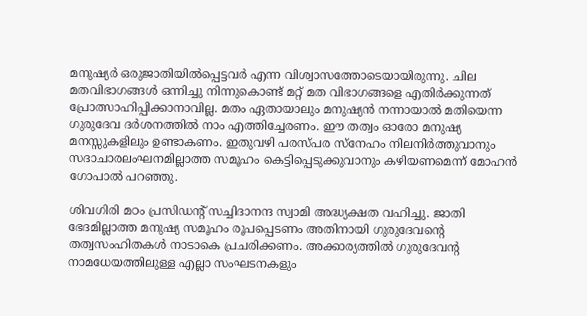മനുഷ്യര്‍ ഒരുജാതിയില്‍പ്പെട്ടവര്‍ എന്ന വിശ്വാസത്തോടെയായിരുന്നു. ചില മതവിഭാഗങ്ങള്‍ ഒന്നിച്ചു നിന്നുകൊണ്ട് മറ്റ് മത വിഭാഗങ്ങളെ എതിര്‍ക്കുന്നത് പ്രോത്സാഹിപ്പിക്കാനാവില്ല. മതം ഏതായാലും മനുഷ്യന്‍ നന്നായാല്‍ മതിയെന്ന ഗുരുദേവ ദര്‍ശനത്തില്‍ നാം എത്തിച്ചേരണം. ഈ തത്വം ഓരോ മനുഷ്യ മനസ്സുകളിലും ഉണ്ടാകണം. ഇതുവഴി പരസ്പര സ്നേഹം നിലനിര്‍ത്തുവാനും സദാചാരലംഘനമില്ലാത്ത സമൂഹം കെട്ടിപ്പെടുക്കുവാനും കഴിയണമെന്ന് മോഹന്‍ ഗോപാല്‍ പറഞ്ഞു.

ശിവഗിരി മഠം പ്രസിഡന്‍റ് സച്ചിദാനന്ദ സ്വാമി അദ്ധ്യക്ഷത വഹിച്ചു. ജാതി ഭേദമില്ലാത്ത മനുഷ്യ സമൂഹം രൂപപ്പെടണം അതിനായി ഗുരുദേവന്‍റെ തത്വസംഹിതകള്‍ നാടാകെ പ്രചരിക്കണം. അക്കാര്യത്തില്‍ ഗുരുദേവന്‍റ നാമധേയത്തിലുള്ള എല്ലാ സംഘടനകളും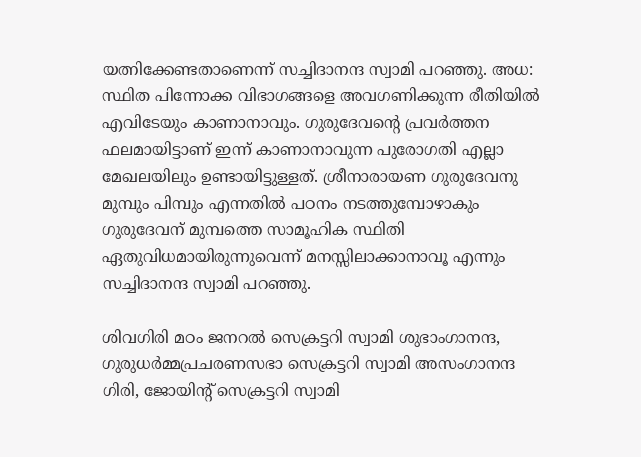യത്നിക്കേണ്ടതാണെന്ന് സച്ചിദാനന്ദ സ്വാമി പറഞ്ഞു. അധ: സ്ഥിത പിന്നോക്ക വിഭാഗങ്ങളെ അവഗണിക്കുന്ന രീതിയില്‍ എവിടേയും കാണാനാവും. ഗുരുദേവന്‍റെ പ്രവര്‍ത്തന ഫലമായിട്ടാണ് ഇന്ന് കാണാനാവുന്ന പുരോഗതി എല്ലാ മേഖലയിലും ഉണ്ടായിട്ടുള്ളത്. ശ്രീനാരായണ ഗുരുദേവനു മുമ്പും പിമ്പും എന്നതില്‍ പഠനം നടത്തുമ്പോഴാകും ഗുരുദേവന് മുമ്പത്തെ സാമൂഹിക സ്ഥിതി ഏതുവിധമായിരുന്നുവെന്ന് മനസ്സിലാക്കാനാവൂ എന്നും സച്ചിദാനന്ദ സ്വാമി പറഞ്ഞു.

ശിവഗിരി മഠം ജനറല്‍ സെക്രട്ടറി സ്വാമി ശുഭാംഗാനന്ദ, ഗുരുധര്‍മ്മപ്രചരണസഭാ സെക്രട്ടറി സ്വാമി അസംഗാനന്ദ ഗിരി, ജോയിന്‍റ് സെക്രട്ടറി സ്വാമി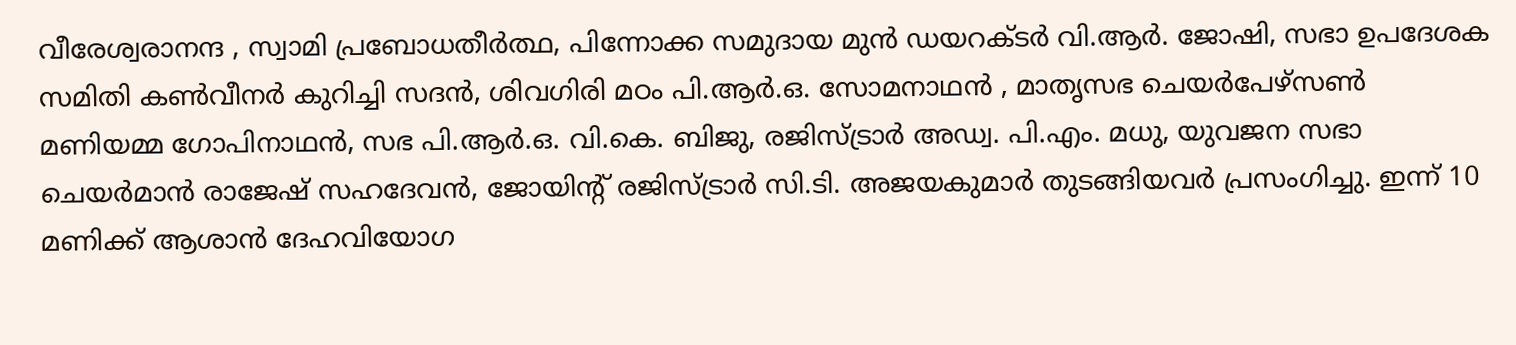വീരേശ്വരാനന്ദ , സ്വാമി പ്രബോധതീര്‍ത്ഥ, പിന്നോക്ക സമുദായ മുന്‍ ഡയറക്ടര്‍ വി.ആര്‍. ജോഷി, സഭാ ഉപദേശക സമിതി കണ്‍വീനര്‍ കുറിച്ചി സദന്‍, ശിവഗിരി മഠം പി.ആര്‍.ഒ. സോമനാഥന്‍ , മാതൃസഭ ചെയര്‍പേഴ്സണ്‍ മണിയമ്മ ഗോപിനാഥന്‍, സഭ പി.ആര്‍.ഒ. വി.കെ. ബിജു, രജിസ്ട്രാര്‍ അഡ്വ. പി.എം. മധു, യുവജന സഭാ ചെയര്‍മാന്‍ രാജേഷ് സഹദേവന്‍, ജോയിന്‍റ് രജിസ്ട്രാര്‍ സി.ടി. അജയകുമാര്‍ തുടങ്ങിയവര്‍ പ്രസംഗിച്ചു. ഇന്ന് 10 മണിക്ക് ആശാന്‍ ദേഹവിയോഗ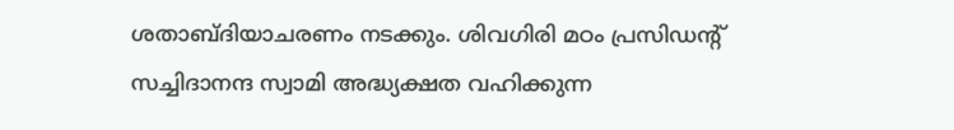ശതാബ്ദിയാചരണം നടക്കും. ശിവഗിരി മഠം പ്രസിഡന്‍റ് സച്ചിദാനന്ദ സ്വാമി അദ്ധ്യക്ഷത വഹിക്കുന്ന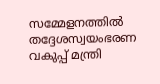സമ്മേളനത്തില്‍ തദ്ദേശസ്വയംഭരണ വകുപ്പ് മന്ത്രി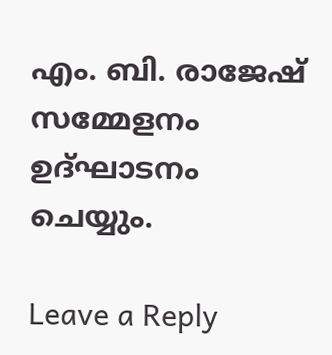എം. ബി. രാജേഷ് സമ്മേളനം ഉദ്ഘാടനം ചെയ്യും.

Leave a Reply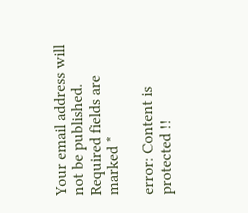Your email address will not be published. Required fields are marked *

error: Content is protected !!